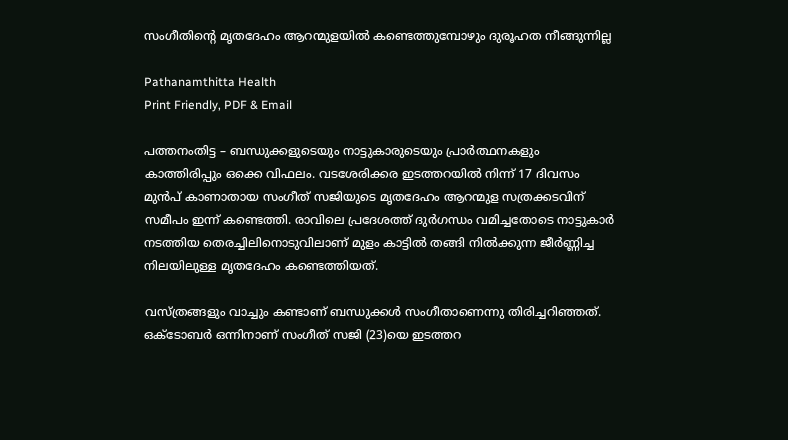സംഗീതിന്റെ മൃതദേഹം ആറന്മുളയിൽ കണ്ടെത്തുമ്പോഴും ദുരൂഹത നീങ്ങുന്നില്ല

Pathanamthitta Health
Print Friendly, PDF & Email

പത്തനംതിട്ട – ബന്ധുക്കളുടെയും നാട്ടുകാരുടെയും പ്രാർത്ഥനകളും കാത്തിരിപ്പും ഒക്കെ വിഫലം. വടശേരിക്കര ഇടത്തറയിൽ നിന്ന് 17 ദിവസം മുൻപ് കാണാതായ സംഗീത് സജിയുടെ മൃതദേഹം ആറന്മുള സത്രക്കടവിന് സമീപം ഇന്ന് കണ്ടെത്തി. രാവിലെ പ്രദേശത്ത് ദുർഗന്ധം വമിച്ചതോടെ നാട്ടുകാർ നടത്തിയ തെരച്ചിലിനൊടുവിലാണ് മുളം കാട്ടിൽ തങ്ങി നിൽക്കുന്ന ജീർണ്ണിച്ച നിലയിലുള്ള മൃതദേഹം കണ്ടെത്തിയത്.

വസ്ത്രങ്ങളും വാച്ചും കണ്ടാണ് ബന്ധുക്കൾ സംഗീതാണെന്നു തിരിച്ചറിഞ്ഞത്. ഒക്‌ടോബർ ഒന്നിനാണ് സംഗീത് സജി (23)യെ ഇടത്തറ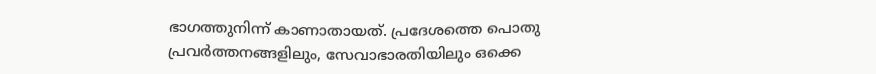ഭാഗത്തുനിന്ന് കാണാതായത്. പ്രദേശത്തെ പൊതു പ്രവർത്തനങ്ങളിലും, സേവാഭാരതിയിലും ഒക്കെ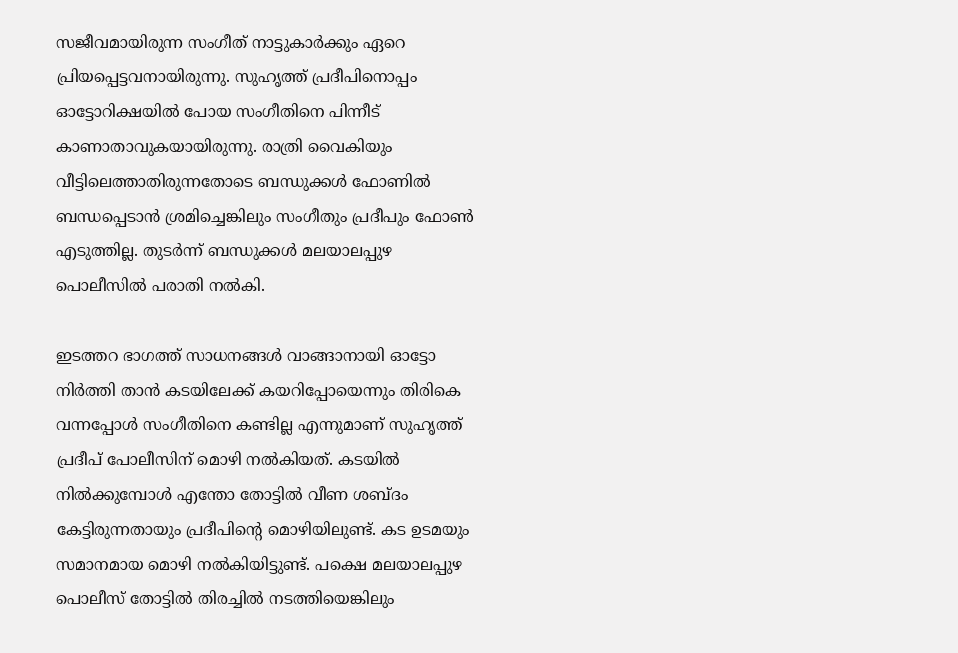സജീവമായിരുന്ന സംഗീത് നാട്ടുകാർക്കും ഏറെ പ്രിയപ്പെട്ടവനായിരുന്നു. സുഹൃത്ത് പ്രദീപിനൊപ്പം ഓട്ടോറിക്ഷയിൽ പോയ സംഗീതിനെ പിന്നീട് കാണാതാവുകയായിരുന്നു. രാത്രി വൈകിയും വീട്ടിലെത്താതിരുന്നതോടെ ബന്ധുക്കൾ ഫോണിൽ ബന്ധപ്പെടാൻ ശ്രമിച്ചെങ്കിലും സംഗീതും പ്രദീപും ഫോൺ എടുത്തില്ല. തുടർന്ന് ബന്ധുക്കൾ മലയാലപ്പുഴ പൊലീസിൽ പരാതി നൽകി.

ഇടത്തറ ഭാഗത്ത് സാധനങ്ങൾ വാങ്ങാനായി ഓട്ടോ നിർത്തി താൻ കടയിലേക്ക് കയറിപ്പോയെന്നും തിരികെ വന്നപ്പോൾ സംഗീതിനെ കണ്ടില്ല എന്നുമാണ് സുഹൃത്ത് പ്രദീപ് പോലീസിന് മൊഴി നൽകിയത്. കടയിൽ നിൽക്കുമ്പോൾ എന്തോ തോട്ടിൽ വീണ ശബ്ദം കേട്ടിരുന്നതായും പ്രദീപിന്റെ മൊഴിയിലുണ്ട്. കട ഉടമയും സമാനമായ മൊഴി നൽകിയിട്ടുണ്ട്. പക്ഷെ മലയാലപ്പുഴ പൊലീസ് തോട്ടിൽ തിരച്ചിൽ നടത്തിയെങ്കിലും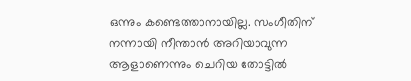ഒന്നും കണ്ടെത്താനായില്ല. സംഗീതിന് നന്നായി നീന്താൻ അറിയാവുന്ന ആളാണെന്നും ചെറിയ തോട്ടിൽ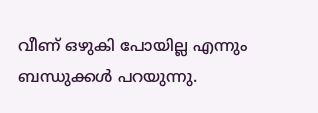വീണ് ഒഴുകി പോയില്ല എന്നും ബന്ധുക്കൾ പറയുന്നു.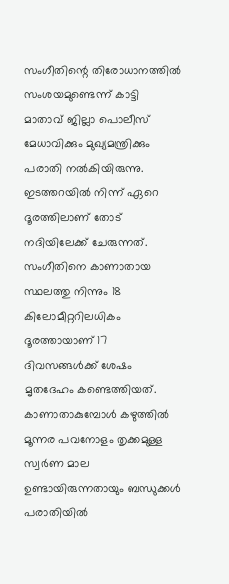സംഗീതിന്റെ തിരോധാനത്തിൽ സംശയമുണ്ടെന്ന് കാട്ടി മാതാവ് ജില്ലാ പൊലീസ് മേധാവിക്കും മുഖ്യമന്ത്രിക്കും പരാതി നൽകിയിരുന്നു. ഇടത്തറയിൽ നിന്ന് ഏറെ ദൂരത്തിലാണ് തോട് നദിയിലേക്ക് ചേരുന്നത്. സംഗീതിനെ കാണാതായ സ്ഥലത്തു നിന്നും 18 കിലോമീറ്ററിലധികം ദൂരത്തായാണ് 17 ദിവസങ്ങൾക്ക് ശേഷം മൃതദേഹം കണ്ടെത്തിയത്. കാണാതാകുമ്പോൾ കഴുത്തിൽ മൂന്നര പവനോളം തൃക്കമുള്ള സ്വർണ മാല ഉണ്ടായിരുന്നതായും ബന്ധുക്കൾ പരാതിയിൽ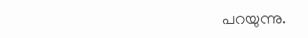പറയുന്നു.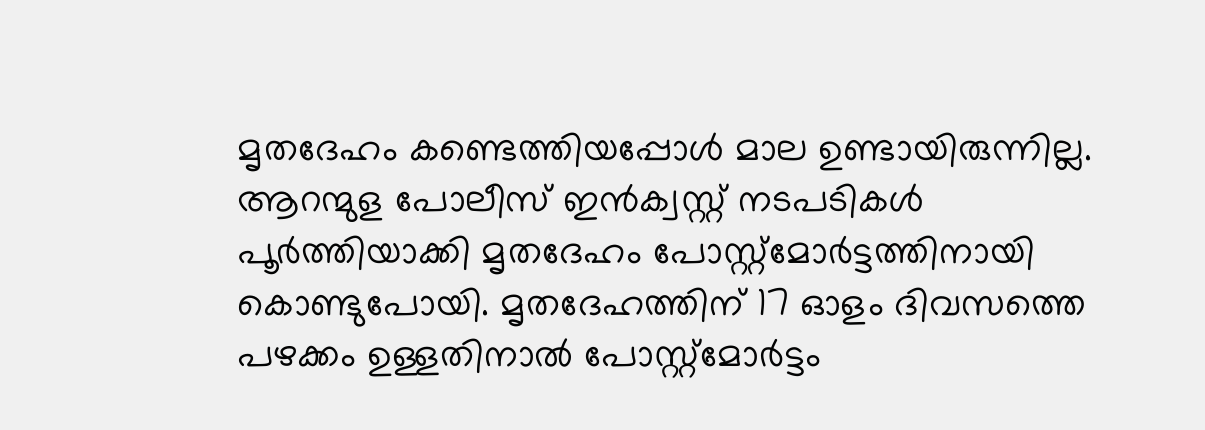മൃതദേഹം കണ്ടെത്തിയപ്പോൾ മാല ഉണ്ടായിരുന്നില്ല. ആറന്മുള പോലീസ് ഇൻക്വസ്റ്റ് നടപടികൾ പൂർത്തിയാക്കി മൃതദേഹം പോസ്റ്റ്‌മോർട്ടത്തിനായി കൊണ്ടുപോയി. മൃതദേഹത്തിന് 17 ഓളം ദിവസത്തെ പഴക്കം ഉള്ളതിനാൽ പോസ്റ്റ്‌മോർട്ടം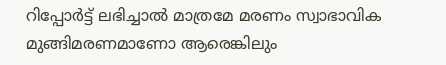റിപ്പോർട്ട് ലഭിച്ചാൽ മാത്രമേ മരണം സ്വാഭാവിക മുങ്ങിമരണമാണോ ആരെങ്കിലും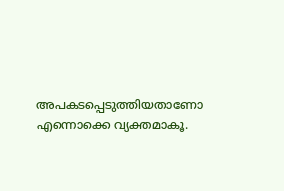അപകടപ്പെടുത്തിയതാണോ എന്നൊക്കെ വ്യക്തമാകൂ.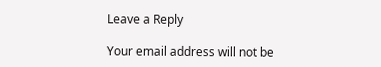Leave a Reply

Your email address will not be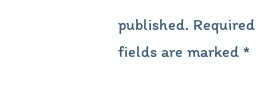published. Required fields are marked *